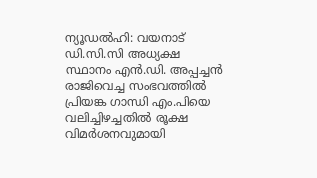ന്യൂഡൽഹി: വയനാട് ഡി.സി.സി അധ്യക്ഷ സ്ഥാനം എൻ.ഡി. അപ്പച്ചൻ രാജിവെച്ച സംഭവത്തിൽ പ്രിയങ്ക ഗാന്ധി എം.പിയെ വലിച്ചിഴച്ചതിൽ രൂക്ഷ വിമർശനവുമായി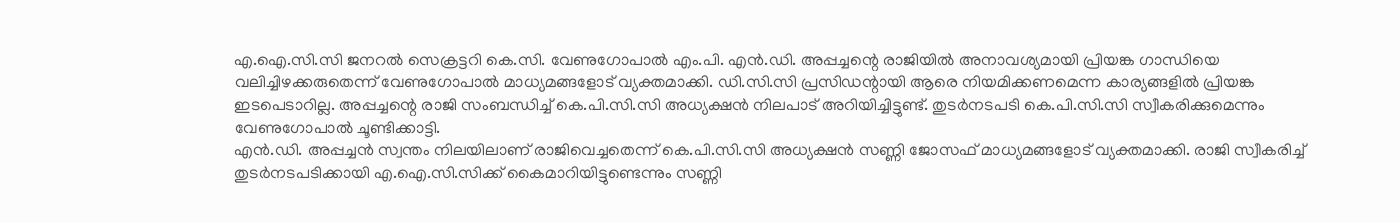എ.ഐ.സി.സി ജനറൽ സെക്രട്ടറി കെ.സി. വേണുഗോപാൽ എം.പി. എൻ.ഡി. അപ്പച്ചന്റെ രാജിയിൽ അനാവശ്യമായി പ്രിയങ്ക ഗാന്ധിയെ വലിച്ചിഴക്കരുതെന്ന് വേണുഗോപാൽ മാധ്യമങ്ങളോട് വ്യക്തമാക്കി. ഡി.സി.സി പ്രസിഡന്റായി ആരെ നിയമിക്കണമെന്ന കാര്യങ്ങളിൽ പ്രിയങ്ക ഇടപെടാറില്ല. അപ്പച്ചന്റെ രാജി സംബന്ധിച്ച് കെ.പി.സി.സി അധ്യക്ഷൻ നിലപാട് അറിയിച്ചിട്ടുണ്ട്. തുടർനടപടി കെ.പി.സി.സി സ്വീകരിക്കുമെന്നും വേണുഗോപാൽ ചൂണ്ടിക്കാട്ടി.
എൻ.ഡി. അപ്പച്ചൻ സ്വന്തം നിലയിലാണ് രാജിവെച്ചതെന്ന് കെ.പി.സി.സി അധ്യക്ഷൻ സണ്ണി ജോസഫ് മാധ്യമങ്ങളോട് വ്യക്തമാക്കി. രാജി സ്വീകരിച്ച് തുടർനടപടിക്കായി എ.ഐ.സി.സിക്ക് കൈമാറിയിട്ടുണ്ടെന്നും സണ്ണി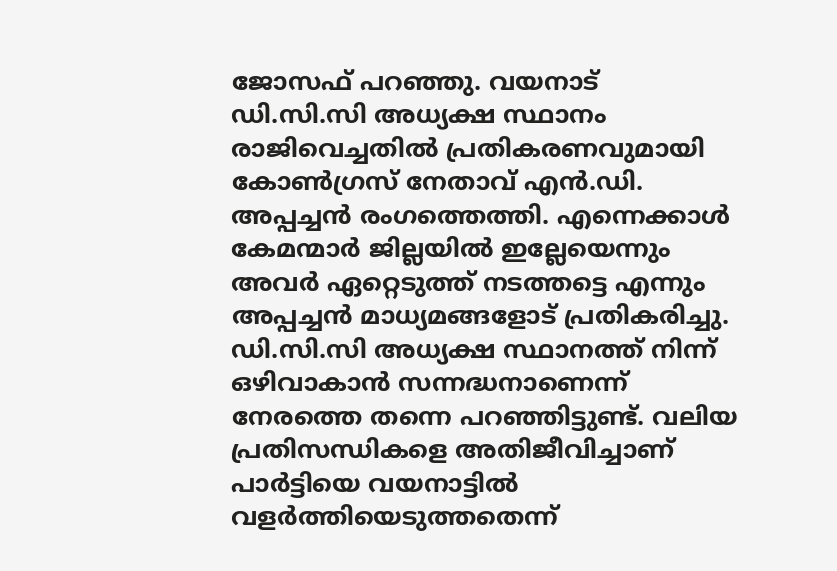ജോസഫ് പറഞ്ഞു. വയനാട് ഡി.സി.സി അധ്യക്ഷ സ്ഥാനം രാജിവെച്ചതിൽ പ്രതികരണവുമായി കോൺഗ്രസ് നേതാവ് എൻ.ഡി. അപ്പച്ചൻ രംഗത്തെത്തി. എന്നെക്കാൾ കേമന്മാർ ജില്ലയിൽ ഇല്ലേയെന്നും അവർ ഏറ്റെടുത്ത് നടത്തട്ടെ എന്നും അപ്പച്ചൻ മാധ്യമങ്ങളോട് പ്രതികരിച്ചു. ഡി.സി.സി അധ്യക്ഷ സ്ഥാനത്ത് നിന്ന് ഒഴിവാകാൻ സന്നദ്ധനാണെന്ന് നേരത്തെ തന്നെ പറഞ്ഞിട്ടുണ്ട്. വലിയ പ്രതിസന്ധികളെ അതിജീവിച്ചാണ് പാർട്ടിയെ വയനാട്ടിൽ വളർത്തിയെടുത്തതെന്ന്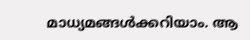മാധ്യമങ്ങൾക്കറിയാം. ആ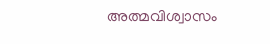അത്മവിശ്വാസം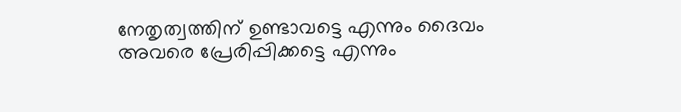നേതൃത്വത്തിന് ഉണ്ടാവട്ടെ എന്നും ദൈവം അവരെ പ്രേരിപ്പിക്കട്ടെ എന്നും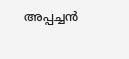അപ്പച്ചൻ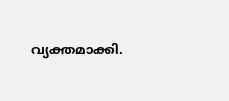വ്യക്തമാക്കി.